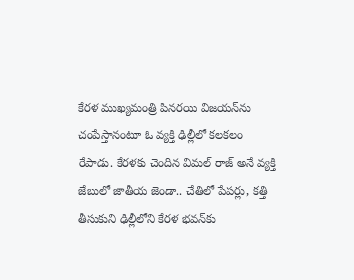కేరళ ముఖ్యమంత్రి పినరయి విజయన్‌ను చంపేస్తానంటూ ఓ వ్యక్తి ఢిల్లీలో కలకలం రేపాడు. కేరళకు చెందిన విమల్ రాజ్ అనే వ్యక్తి జేబులో జాతీయ జెండా.. చేతిలో పేపర్లు, కత్తి తీసుకుని ఢిల్లీలోని కేరళ భవన్‌కు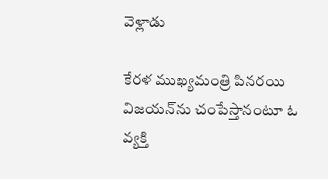వెళ్లాడు

కేరళ ముఖ్యమంత్రి పినరయి విజయన్‌ను చంపేస్తానంటూ ఓ వ్యక్తి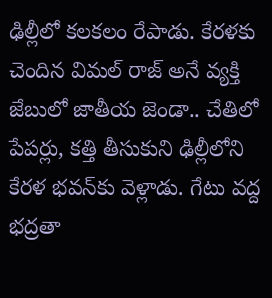ఢిల్లీలో కలకలం రేపాడు. కేరళకు చెందిన విమల్ రాజ్ అనే వ్యక్తి జేబులో జాతీయ జెండా.. చేతిలో పేపర్లు, కత్తి తీసుకుని ఢిల్లీలోని కేరళ భవన్‌కు వెళ్లాడు. గేటు వద్ద భద్రతా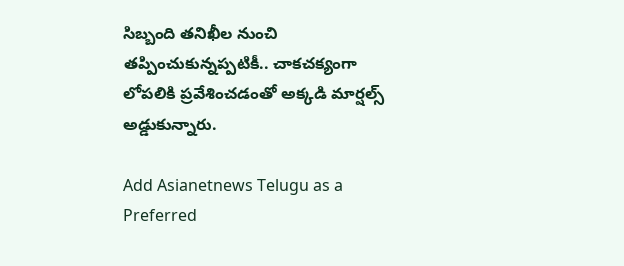సిబ్బంది తనిఖీల నుంచి తప్పించుకున్నప్పటికీ.. చాకచక్యంగా లోపలికి ప్రవేశించడంతో అక్కడి మార్షల్స్ అడ్డుకున్నారు.

Add Asianetnews Telugu as a Preferred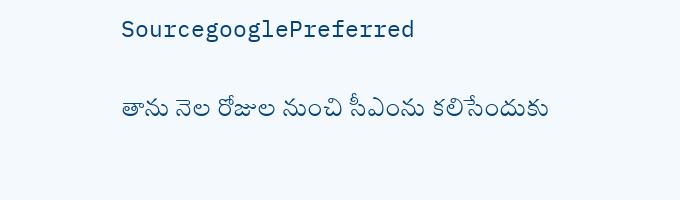SourcegooglePreferred

తాను నెల రోజుల నుంచి సీఎంను కలిసేందుకు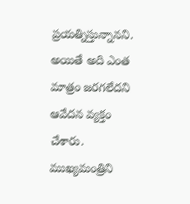ప్రయత్నిస్తున్నానని. అయితే అది ఎంత మాత్రం జరగలేదని ఆవేదన వ్యక్తం చేశారు. ముఖ్యమంత్రిని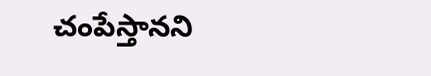చంపేస్తానని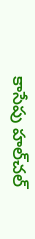కాసేపు హల్‌చల్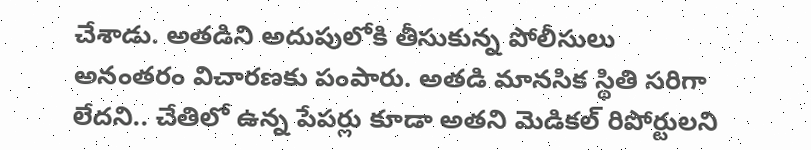చేశాడు. అతడిని అదుపులోకి తీసుకున్న పోలీసులు అనంతరం విచారణకు పంపారు. అతడి మానసిక స్థితి సరిగా లేదని.. చేతిలో ఉన్న పేపర్లు కూడా అతని మెడికల్ రిపోర్టులని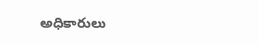అధికారులు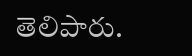తెలిపారు.